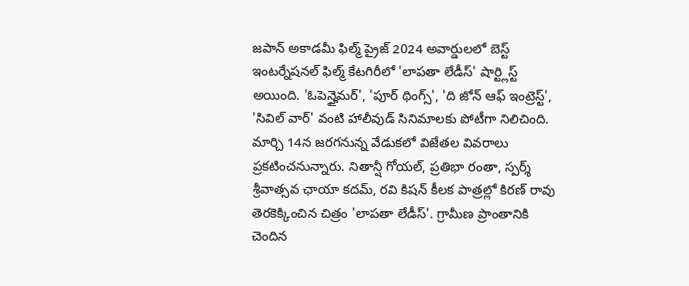జపాన్ అకాడమీ ఫిల్మ్ ప్రైజ్ 2024 అవార్డులలో బెస్ట్ ఇంటర్నేషనల్ ఫిల్మ్ కేటగిరీలో 'లాపతా లేడీస్' షార్ట్లిస్ట్ అయింది. 'ఓపెన్హైమర్', 'పూర్ థింగ్స్', 'ది జోన్ ఆఫ్ ఇంట్రెస్ట్', 'సివిల్ వార్' వంటి హాలీవుడ్ సినిమాలకు పోటీగా నిలిచింది. మార్చి 14న జరగనున్న వేడుకలో విజేతల వివరాలు ప్రకటించనున్నారు. నితాన్షీ గోయల్, ప్రతిభా రంతా, స్పర్శ్ శ్రీవాత్సవ ఛాయా కదమ్, రవి కిషన్ కీలక పాత్రల్లో కిరణ్ రావు తెరకెక్కించిన చిత్రం 'లాపతా లేడీస్'. గ్రామీణ ప్రాంతానికి చెందిన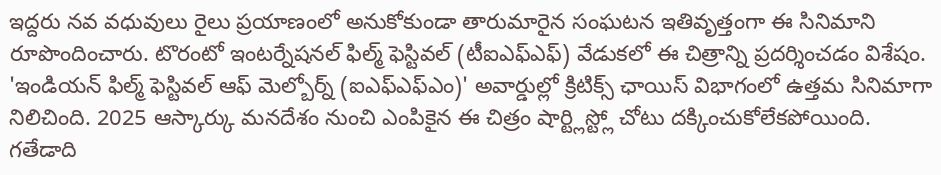ఇద్దరు నవ వధువులు రైలు ప్రయాణంలో అనుకోకుండా తారుమారైన సంఘటన ఇతివృత్తంగా ఈ సినిమాని రూపొందించారు. టొరంటో ఇంటర్నేషనల్ ఫిల్మ్ ఫెస్టివల్ (టీఐఎఫ్ఎఫ్) వేడుకలో ఈ చిత్రాన్ని ప్రదర్శించడం విశేషం. 'ఇండియన్ ఫిల్మ్ ఫెస్టివల్ ఆఫ్ మెల్బోర్న్ (ఐఎఫ్ఎఫ్ఎం)' అవార్డుల్లో క్రిటిక్స్ ఛాయిస్ విభాగంలో ఉత్తమ సినిమాగా నిలిచింది. 2025 ఆస్కార్కు మనదేశం నుంచి ఎంపికైన ఈ చిత్రం షార్ట్లిస్ట్లో చోటు దక్కించుకోలేకపోయింది. గతేడాది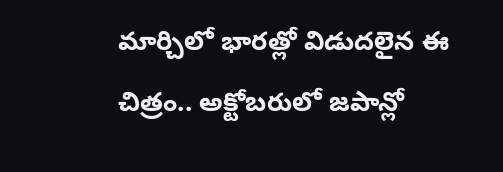మార్చిలో భారత్లో విడుదలైన ఈ చిత్రం.. అక్టోబరులో జపాన్లో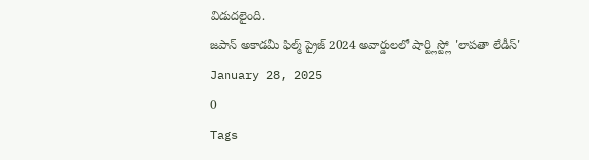విడుదలైంది.
జపాన్ అకాడమీ ఫిల్మ్ ప్రైజ్ 2024 అవార్డులలో షార్ట్లిస్ట్లో 'లాపతా లేడీస్'
January 28, 2025
0
Tags